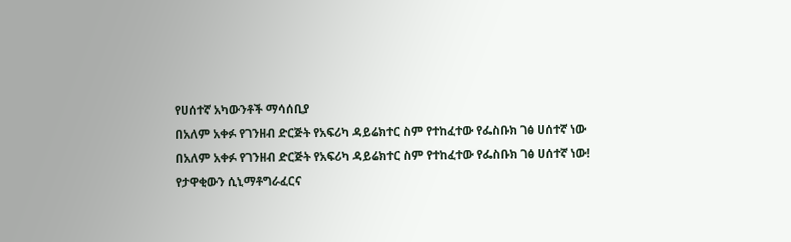የሀሰተኛ አካውንቶች ማሳሰቢያ
በአለም አቀፉ የገንዘብ ድርጅት የአፍሪካ ዳይሬክተር ስም የተከፈተው የፌስቡክ ገፅ ሀሰተኛ ነው
በአለም አቀፉ የገንዘብ ድርጅት የአፍሪካ ዳይሬክተር ስም የተከፈተው የፌስቡክ ገፅ ሀሰተኛ ነው!
የታዋቂውን ሲኒማቶግራፈርና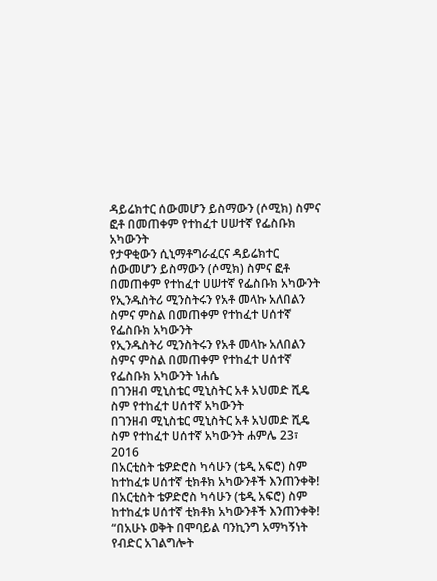ዳይሬክተር ሰውመሆን ይስማውን (ሶሚክ) ስምና ፎቶ በመጠቀም የተከፈተ ሀሠተኛ የፌስቡክ አካውንት
የታዋቂውን ሲኒማቶግራፈርና ዳይሬክተር ሰውመሆን ይስማውን (ሶሚክ) ስምና ፎቶ በመጠቀም የተከፈተ ሀሠተኛ የፌስቡክ አካውንት
የኢንዱስትሪ ሚንስትሩን የአቶ መላኩ አለበልን ስምና ምስል በመጠቀም የተከፈተ ሀሰተኛ የፌስቡክ አካውንት
የኢንዱስትሪ ሚንስትሩን የአቶ መላኩ አለበልን ስምና ምስል በመጠቀም የተከፈተ ሀሰተኛ የፌስቡክ አካውንት ነሐሴ
በገንዘብ ሚኒስቴር ሚኒስትር አቶ አህመድ ሺዴ ስም የተከፈተ ሀሰተኛ አካውንት
በገንዘብ ሚኒስቴር ሚኒስትር አቶ አህመድ ሺዴ ስም የተከፈተ ሀሰተኛ አካውንት ሐምሌ 23፣ 2016
በአርቲስት ቴዎድሮስ ካሳሁን (ቴዲ አፍሮ) ስም ከተከፈቱ ሀሰተኛ ቲክቶክ አካውንቶች እንጠንቀቅ!
በአርቲስት ቴዎድሮስ ካሳሁን (ቴዲ አፍሮ) ስም ከተከፈቱ ሀሰተኛ ቲክቶክ አካውንቶች እንጠንቀቅ!
“በአሁኑ ወቅት በሞባይል ባንኪንግ አማካኝነት የብድር አገልግሎት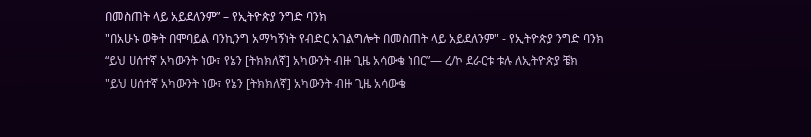በመስጠት ላይ አይደለንም” – የኢትዮጵያ ንግድ ባንክ
"በአሁኑ ወቅት በሞባይል ባንኪንግ አማካኝነት የብድር አገልግሎት በመስጠት ላይ አይደለንም" - የኢትዮጵያ ንግድ ባንክ
“ይህ ሀሰተኛ አካውንት ነው፣ የኔን [ትክክለኛ] አካውንት ብዙ ጊዜ አሳውቄ ነበር”— ረ/ኮ ደራርቱ ቱሉ ለኢትዮጵያ ቼክ
"ይህ ሀሰተኛ አካውንት ነው፣ የኔን [ትክክለኛ] አካውንት ብዙ ጊዜ አሳውቄ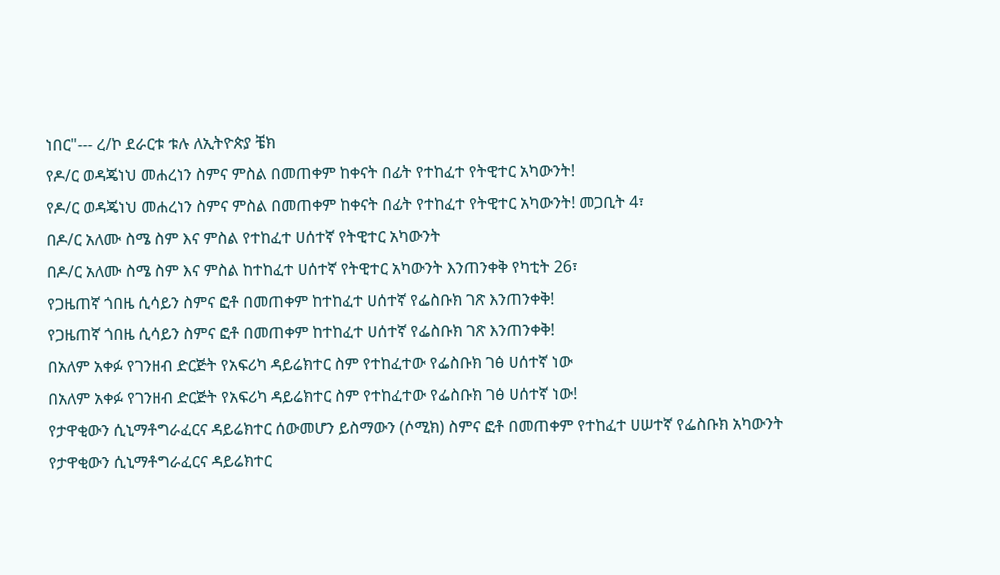ነበር"--- ረ/ኮ ደራርቱ ቱሉ ለኢትዮጵያ ቼክ
የዶ/ር ወዳጄነህ መሐረነን ስምና ምስል በመጠቀም ከቀናት በፊት የተከፈተ የትዊተር አካውንት!
የዶ/ር ወዳጄነህ መሐረነን ስምና ምስል በመጠቀም ከቀናት በፊት የተከፈተ የትዊተር አካውንት! መጋቢት 4፣
በዶ/ር አለሙ ስሜ ስም እና ምስል የተከፈተ ሀሰተኛ የትዊተር አካውንት
በዶ/ር አለሙ ስሜ ስም እና ምስል ከተከፈተ ሀሰተኛ የትዊተር አካውንት እንጠንቀቅ የካቲት 26፣
የጋዜጠኛ ጎበዜ ሲሳይን ስምና ፎቶ በመጠቀም ከተከፈተ ሀሰተኛ የፌስቡክ ገጽ እንጠንቀቅ!
የጋዜጠኛ ጎበዜ ሲሳይን ስምና ፎቶ በመጠቀም ከተከፈተ ሀሰተኛ የፌስቡክ ገጽ እንጠንቀቅ!
በአለም አቀፉ የገንዘብ ድርጅት የአፍሪካ ዳይሬክተር ስም የተከፈተው የፌስቡክ ገፅ ሀሰተኛ ነው
በአለም አቀፉ የገንዘብ ድርጅት የአፍሪካ ዳይሬክተር ስም የተከፈተው የፌስቡክ ገፅ ሀሰተኛ ነው!
የታዋቂውን ሲኒማቶግራፈርና ዳይሬክተር ሰውመሆን ይስማውን (ሶሚክ) ስምና ፎቶ በመጠቀም የተከፈተ ሀሠተኛ የፌስቡክ አካውንት
የታዋቂውን ሲኒማቶግራፈርና ዳይሬክተር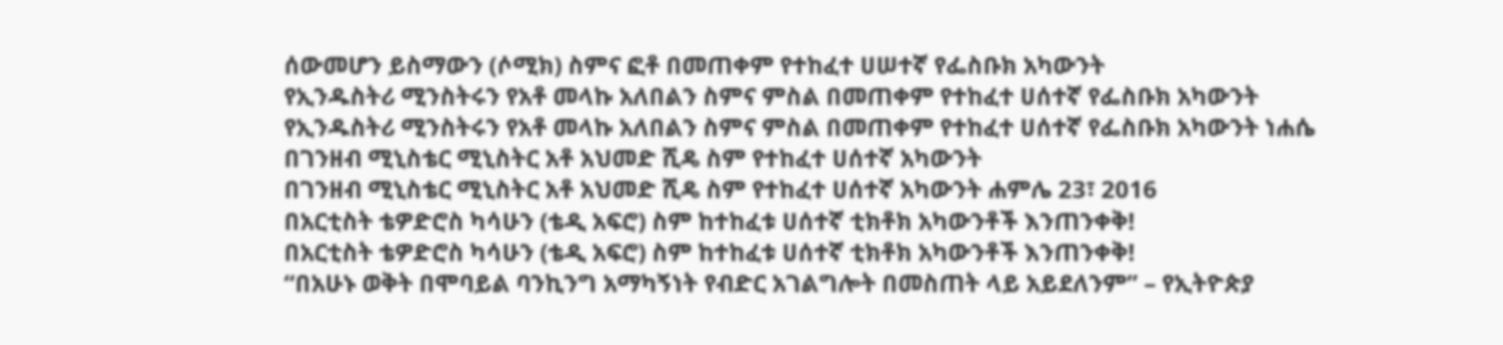ሰውመሆን ይስማውን (ሶሚክ) ስምና ፎቶ በመጠቀም የተከፈተ ሀሠተኛ የፌስቡክ አካውንት
የኢንዱስትሪ ሚንስትሩን የአቶ መላኩ አለበልን ስምና ምስል በመጠቀም የተከፈተ ሀሰተኛ የፌስቡክ አካውንት
የኢንዱስትሪ ሚንስትሩን የአቶ መላኩ አለበልን ስምና ምስል በመጠቀም የተከፈተ ሀሰተኛ የፌስቡክ አካውንት ነሐሴ
በገንዘብ ሚኒስቴር ሚኒስትር አቶ አህመድ ሺዴ ስም የተከፈተ ሀሰተኛ አካውንት
በገንዘብ ሚኒስቴር ሚኒስትር አቶ አህመድ ሺዴ ስም የተከፈተ ሀሰተኛ አካውንት ሐምሌ 23፣ 2016
በአርቲስት ቴዎድሮስ ካሳሁን (ቴዲ አፍሮ) ስም ከተከፈቱ ሀሰተኛ ቲክቶክ አካውንቶች እንጠንቀቅ!
በአርቲስት ቴዎድሮስ ካሳሁን (ቴዲ አፍሮ) ስም ከተከፈቱ ሀሰተኛ ቲክቶክ አካውንቶች እንጠንቀቅ!
“በአሁኑ ወቅት በሞባይል ባንኪንግ አማካኝነት የብድር አገልግሎት በመስጠት ላይ አይደለንም” – የኢትዮጵያ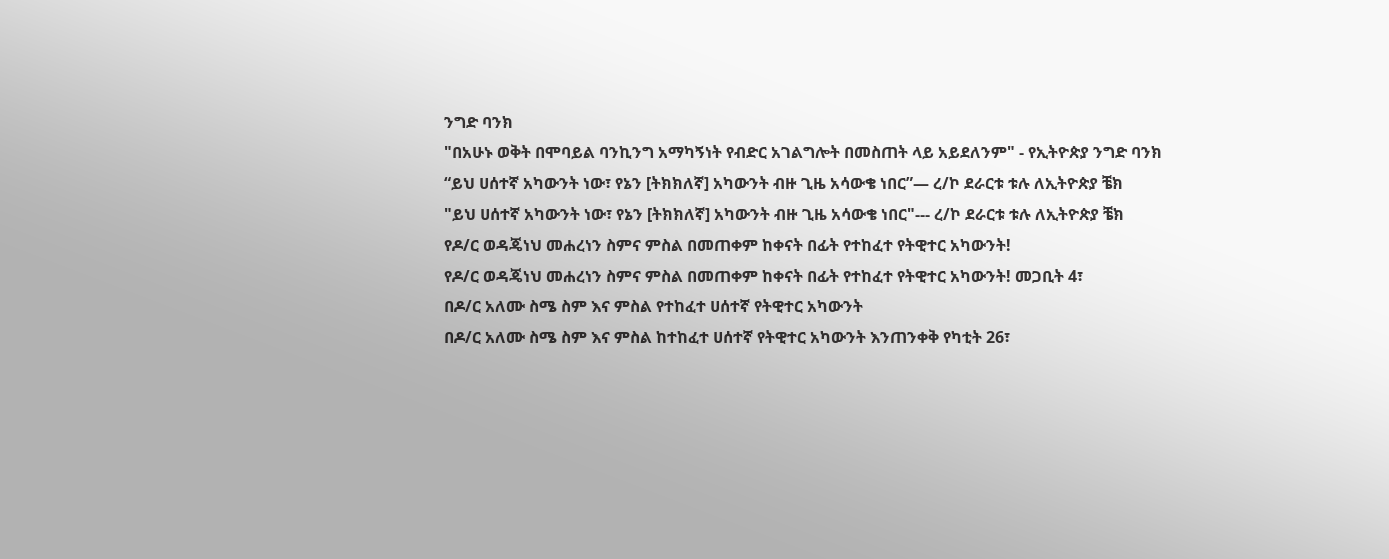ንግድ ባንክ
"በአሁኑ ወቅት በሞባይል ባንኪንግ አማካኝነት የብድር አገልግሎት በመስጠት ላይ አይደለንም" - የኢትዮጵያ ንግድ ባንክ
“ይህ ሀሰተኛ አካውንት ነው፣ የኔን [ትክክለኛ] አካውንት ብዙ ጊዜ አሳውቄ ነበር”— ረ/ኮ ደራርቱ ቱሉ ለኢትዮጵያ ቼክ
"ይህ ሀሰተኛ አካውንት ነው፣ የኔን [ትክክለኛ] አካውንት ብዙ ጊዜ አሳውቄ ነበር"--- ረ/ኮ ደራርቱ ቱሉ ለኢትዮጵያ ቼክ
የዶ/ር ወዳጄነህ መሐረነን ስምና ምስል በመጠቀም ከቀናት በፊት የተከፈተ የትዊተር አካውንት!
የዶ/ር ወዳጄነህ መሐረነን ስምና ምስል በመጠቀም ከቀናት በፊት የተከፈተ የትዊተር አካውንት! መጋቢት 4፣
በዶ/ር አለሙ ስሜ ስም እና ምስል የተከፈተ ሀሰተኛ የትዊተር አካውንት
በዶ/ር አለሙ ስሜ ስም እና ምስል ከተከፈተ ሀሰተኛ የትዊተር አካውንት እንጠንቀቅ የካቲት 26፣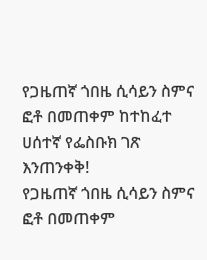የጋዜጠኛ ጎበዜ ሲሳይን ስምና ፎቶ በመጠቀም ከተከፈተ ሀሰተኛ የፌስቡክ ገጽ እንጠንቀቅ!
የጋዜጠኛ ጎበዜ ሲሳይን ስምና ፎቶ በመጠቀም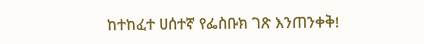ከተከፈተ ሀሰተኛ የፌስቡክ ገጽ እንጠንቀቅ!